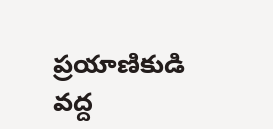ప్రయాణికుడి వద్ద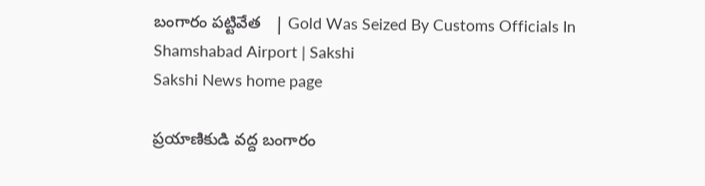బంగారం పట్టివేత   | Gold Was Seized By Customs Officials In Shamshabad Airport | Sakshi
Sakshi News home page

ప్రయాణికుడి వద్ద బంగారం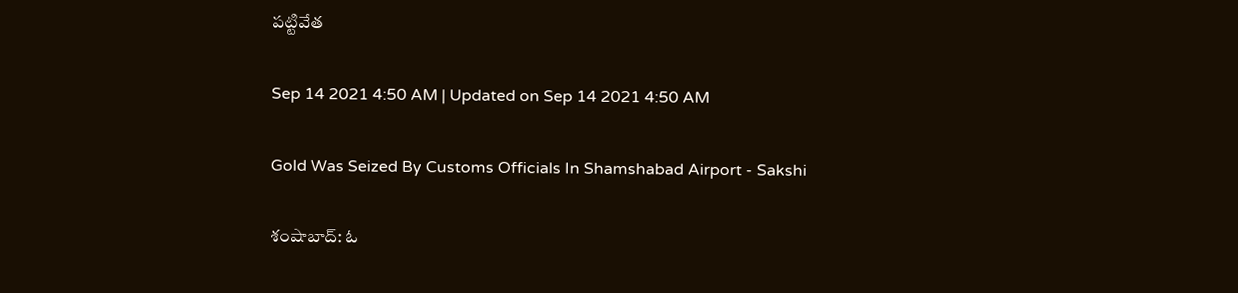పట్టివేత

Sep 14 2021 4:50 AM | Updated on Sep 14 2021 4:50 AM

Gold Was Seized By Customs Officials In Shamshabad Airport - Sakshi

శంషాబాద్‌: ఓ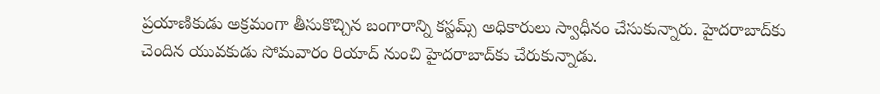ప్రయాణికుడు అక్రమంగా తీసుకొచ్చిన బంగారాన్ని కస్టమ్స్‌ అధికారులు స్వాధీనం చేసుకున్నారు. హైదరాబాద్‌కు చెందిన యువకుడు సోమవారం రియాద్‌ నుంచి హైదరాబాద్‌కు చేరుకున్నాడు.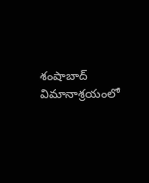శంషాబాద్‌ విమానాశ్రయంలో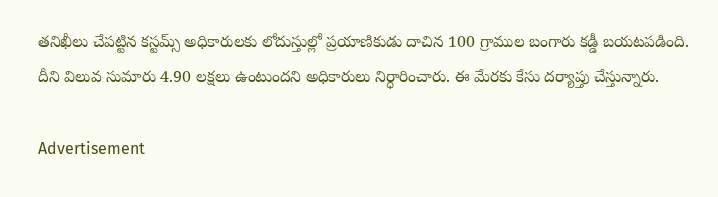తనిఖీలు చేపట్టిన కస్టమ్స్‌ అధికారులకు లోదుస్తుల్లో ప్రయాణికుడు దాచిన 100 గ్రాముల బంగారు కడ్డీ బయటపడింది. దీని విలువ సుమారు 4.90 లక్షలు ఉంటుందని అధికారులు నిర్ధారించారు. ఈ మేరకు కేసు దర్యాప్తు చేస్తున్నారు.

Advertisement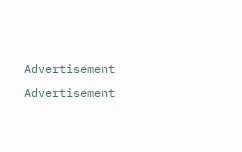Advertisement
Advertisement